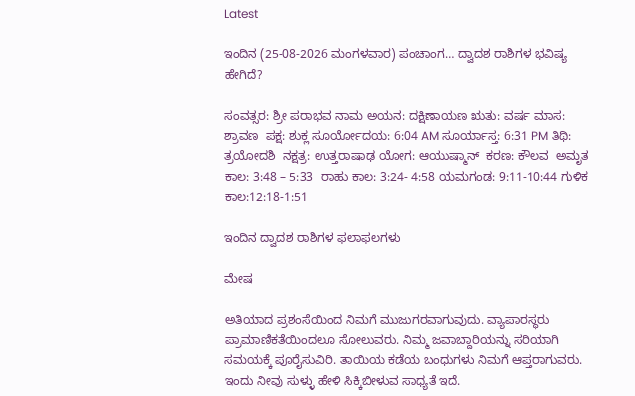Latest

ಇಂದಿನ (25-08-2026 ಮಂಗಳವಾರ) ಪಂಚಾಂಗ… ದ್ವಾದಶ ರಾಶಿಗಳ ಭವಿಷ್ಯ ಹೇಗಿದೆ?

ಸಂವತ್ಸರ: ಶ್ರೀ ಪರಾಭವ ನಾಮ ಅಯನ: ದಕ್ಷಿಣಾಯಣ ಋತು: ವರ್ಷ ಮಾಸ: ಶ್ರಾವಣ  ಪಕ್ಷ: ಶುಕ್ಲ ಸೂರ್ಯೋದಯ: 6:04 AM ಸೂರ್ಯಾಸ್ತ: 6:31 PM ತಿಥಿ: ತ್ರಯೋದಶಿ  ನಕ್ಷತ್ರ: ಉತ್ತರಾಷಾಢ ಯೋಗ: ಆಯುಷ್ಮಾನ್  ಕರಣ: ಕೌಲವ  ಅಮೃತ ಕಾಲ: 3:48 – 5:33  ರಾಹು ಕಾಲ: 3:24- 4:58 ಯಮಗಂಡ: 9:11-10:44 ಗುಳಿಕ ಕಾಲ:12:18-1:51

ಇಂದಿನ ದ್ವಾದಶ ರಾಶಿಗಳ ಫಲಾಫಲಗಳು

ಮೇಷ

ಅತಿಯಾದ ಪ್ರಶಂಸೆಯಿಂದ ನಿಮಗೆ ಮುಜುಗರವಾಗುವುದು. ವ್ಯಾಪಾರಸ್ಥರು ಪ್ರಾಮಾಣಿಕತೆಯಿಂದಲೂ ಸೋಲುವರು. ನಿಮ್ಮ ಜವಾಬ್ದಾರಿಯನ್ನು ಸರಿಯಾಗಿ ಸಮಯಕ್ಕೆ ಪೂರೈಸುವಿರಿ. ತಾಯಿಯ ಕಡೆಯ ಬಂಧುಗಳು ನಿಮಗೆ ಆಪ್ತರಾಗುವರು. ಇಂದು ನೀವು ಸುಳ್ಳು ಹೇಳಿ ಸಿಕ್ಕಿಬೀಳುವ ಸಾಧ್ಯತೆ ಇದೆ.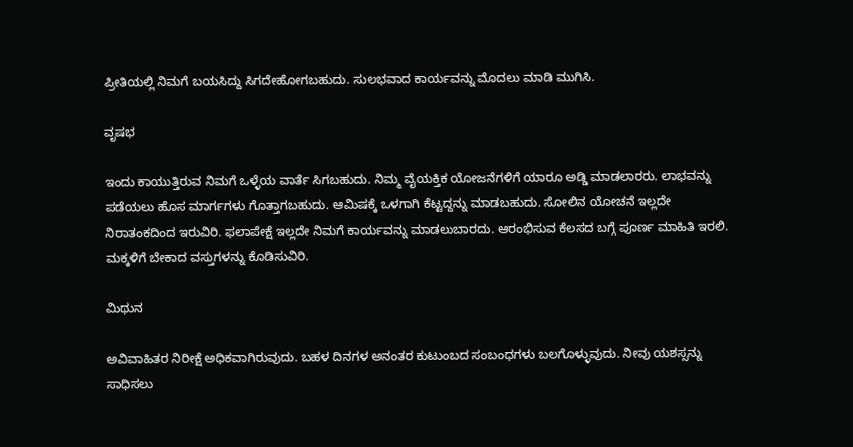ಪ್ರೀತಿಯಲ್ಲಿ ನಿಮಗೆ ಬಯಸಿದ್ದು ಸಿಗದೇಹೋಗಬಹುದು. ಸುಲಭವಾದ ಕಾರ್ಯವನ್ನು ಮೊದಲು ಮಾಡಿ ಮುಗಿಸಿ.

ವೃಷಭ

ಇಂದು ಕಾಯುತ್ತಿರುವ ನಿಮಗೆ ಒಳ್ಳೆಯ ವಾರ್ತೆ ಸಿಗಬಹುದು. ನಿಮ್ಮ ವೈಯಕ್ತಿಕ ಯೋಜನೆಗಳಿಗೆ ಯಾರೂ ಅಡ್ಡಿ ಮಾಡಲಾರರು. ಲಾಭ‌ವನ್ನು ಪಡೆಯಲು ಹೊಸ ಮಾರ್ಗಗಳು ಗೊತ್ತಾಗಬಹುದು. ಆಮಿಷಕ್ಕೆ ಒಳಗಾಗಿ ಕೆಟ್ಟದ್ದನ್ನು ಮಾಡಬಹುದು. ಸೋಲಿನ ಯೋಚನೆ ಇಲ್ಲದೇ ನಿರಾತಂಕದಿಂದ ಇರುವಿರಿ. ಫಲಾಪೇಕ್ಷೆ ಇಲ್ಲದೇ ನಿಮಗೆ ಕಾರ್ಯವನ್ನು ಮಾಡಲುಬಾರದು. ಆರಂಭಿಸುವ ಕೆಲಸದ ಬಗ್ಗೆ ಪೂರ್ಣ ಮಾಹಿತಿ ಇರಲಿ. ಮಕ್ಕಳಿಗೆ ಬೇಕಾದ ವಸ್ತುಗಳನ್ನು ಕೊಡಿಸುವಿರಿ.

ಮಿಥುನ

ಅವಿವಾಹಿತರ ನಿರೀಕ್ಷೆ ಅಧಿಕವಾಗಿರುವುದು. ಬಹಳ ದಿನಗಳ ಅನಂತರ ಕುಟುಂಬದ ಸಂಬಂಧಗಳು ಬಲಗೊಳ್ಳುವುದು. ನೀವು ಯಶಸ್ಸನ್ನು ಸಾಧಿಸಲು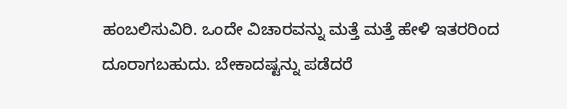ಹಂಬಲಿಸುವಿರಿ. ಒಂದೇ ವಿಚಾರವನ್ನು ಮತ್ತೆ ಮತ್ತೆ ಹೇಳಿ ಇತರರಿಂದ ದೂರಾಗಬಹುದು. ಬೇಕಾದಷ್ಟನ್ನು ಪಡೆದರೆ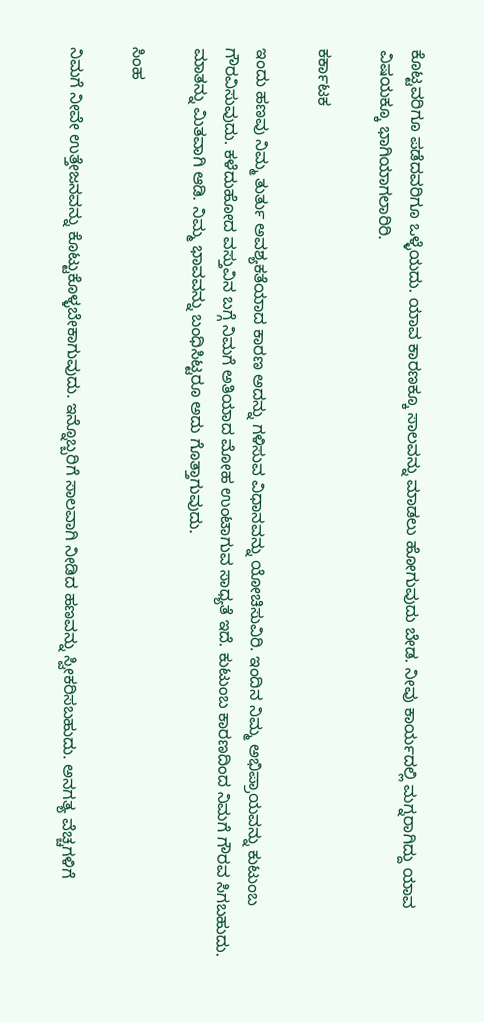ಕೊಟ್ಟವರಿಗೂ ಪಡೆದವರಿಗೂ ಒಳ್ಳೆಯದು. ಯಾವ ಕಾರಣಕ್ಕೂ ಸಾಲವನ್ನು ಮಾಡಲು ಹೋಗುವುದು ಬೇಡ. ನೀವು ಕಾರ್ಯದಲ್ಲಿ ಮಗ್ನರಾಗಿದ್ದು ಯಾವ ವಿಷಯಕ್ಕೂ ಭಾಗಿಯಾಗಲಾರಿರಿ.

ಕರ್ಕಾಟಕ

ಇಂದು ಹಣವು ನಿಮ್ಮ ತುರ್ತು ಅವಶ್ಯಕತೆಯಾದ ಕಾರಣ ಅದನ್ನು ಗಳಿಸುವ ವಿಧಾನವನ್ನು ಯೋಚಿಸುವಿರಿ. ಇಂದಿನ‌ ನಿಮ್ಮ ಅಭಿಪ್ರಾಯವನ್ನು ಕುಟುಂಬ ಗೌರವಿಸುವುದು. ಕಳೆದುಹೋದ ವಸ್ತುವಿನ ಬಗ್ಗೆ ನಿಮಗೆ ಅತಿಯಾದ ಮೋಹ ಉಂಟಾಗುವ ಸಾಧ್ಯತೆ ಇದೆ. ಕುಟುಂಬ ಕಾರಣದಿಂದ ನಿಮಗೆ ಗೌರವ ಸಿಗಬಹುದು. ಮಾತನ್ನು ಮಿತವಾಗಿ ಆಡಿ. ನಿಮ್ಮ ಭಾವವನ್ನು ಬಂಧಿಸಿಟ್ಟರೂ ಅದು ಗೊತ್ತಾಗುವುದು.

ಸಿಂಹ

ನಿಮಗೆ ನೀವೇ ಉತ್ತೇಜನವನ್ನು ಕೊಟ್ಟುಕೊಳ್ಳಬೇಕಾಗುವುದು. ಇನ್ನೊಬ್ಬರಿಗೆ ಸಾಲವಾಗಿ ನೀಡಿದ ಹಣವನ್ನು ಸ್ವೀಕರಿಸಬಹುದು. ಅನಗತ್ಯ ವೆಚ್ಚಗಳಿಗೆ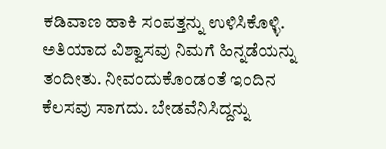ಕಡಿವಾಣ ಹಾಕಿ ಸಂಪತ್ತನ್ನು ಉಳಿಸಿಕೊಳ್ಳಿ. ಅತಿಯಾದ ವಿಶ್ವಾಸವು ನಿಮಗೆ ಹಿನ್ನಡೆಯನ್ನು ತಂದೀತು. ನೀವಂದುಕೊಂಡಂತೆ ಇಂದಿನ‌ ಕೆಲಸವು ಸಾಗದು. ಬೇಡವೆನಿಸಿದ್ದನ್ನು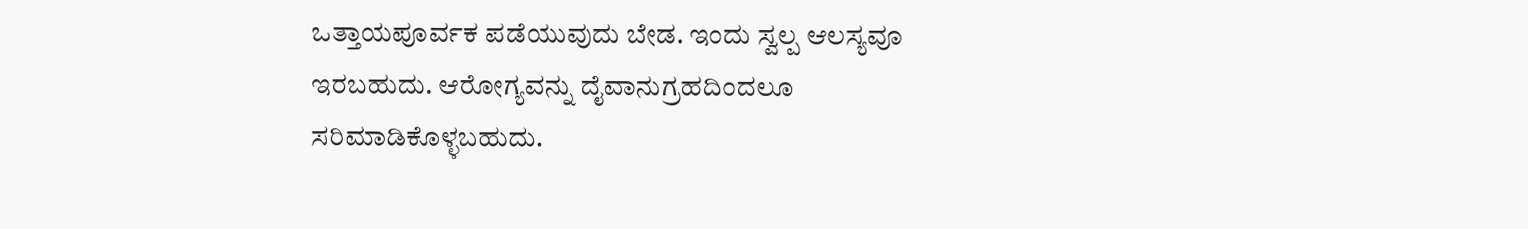ಒತ್ತಾಯಪೂರ್ವಕ ಪಡೆಯುವುದು ಬೇಡ. ಇಂದು ಸ್ವಲ್ಪ ಆಲಸ್ಯವೂ ಇರಬಹುದು. ಆರೋಗ್ಯವನ್ನು ದೈವಾನುಗ್ರಹದಿಂದಲೂ ಸರಿಮಾಡಿಕೊಳ್ಳಬಹುದು‌.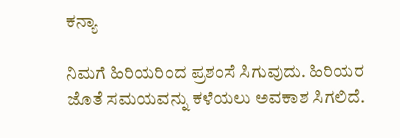ಕನ್ಯಾ

ನಿಮಗೆ ಹಿರಿಯರಿಂದ ಪ್ರಶಂಸೆ ಸಿಗುವುದು. ಹಿರಿಯರ ಜೊತೆ ಸಮಯವನ್ನು ಕಳೆಯಲು ಅವಕಾಶ ಸಿಗಲಿದೆ.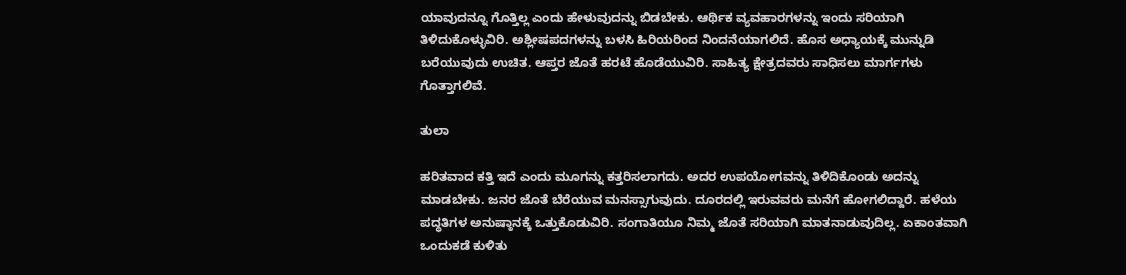ಯಾವುದನ್ನೂ ಗೊತ್ತಿಲ್ಲ ಎಂದು ಹೇಳುವುದನ್ನು ಬಿಡಬೇಕು. ಆರ್ಥಿಕ‌ ವ್ಯವಹಾರಗಳನ್ನು ಇಂದು ಸರಿಯಾಗಿ‌ ತಿಳಿದುಕೊಳ್ಳುವಿರಿ. ಅಶ್ಲೀಷಪದಗಳನ್ನು ಬಳಸಿ ಹಿರಿಯರಿಂದ ನಿಂದನೆಯಾಗಲಿದೆ. ಹೊಸ ಅಧ್ಯಾಯಕ್ಕೆ ಮುನ್ನುಡಿ ಬರೆಯುವುದು ಉಚಿತ. ಆಪ್ತರ ಜೊತೆ ಹರಟೆ ಹೊಡೆಯುವಿರಿ. ಸಾಹಿತ್ಯ ಕ್ಷೇತ್ರದವರು ಸಾಧಿಸಲು ಮಾರ್ಗಗಳು ಗೊತ್ತಾಗಲಿವೆ.

ತುಲಾ

ಹರಿತವಾದ ಕತ್ತಿ ಇದೆ ಎಂದು ಮೂಗನ್ನು ಕತ್ತರಿಸಲಾಗದು. ಅದರ ಉಪಯೋಗವನ್ನು ತಿಳಿದಿಕೊಂಡು ಅದನ್ನು ಮಾಡಬೇಕು. ಜನರ ಜೊತೆ ಬೆರೆಯುವ ಮನಸ್ಸಾಗುವುದು. ದೂರದಲ್ಲಿ‌ ಇರುವವರು ಮನೆಗೆ ಹೋಗಲಿದ್ದಾರೆ. ಹಳೆಯ ಪದ್ಧತಿಗಳ ಅನುಷ್ಠಾನಕ್ಕೆ ಒತ್ತುಕೊಡುವಿರಿ. ಸಂಗಾತಿಯೂ ನಿಮ್ಮ ಜೊತೆ ಸರಿಯಾಗಿ ಮಾತನಾಡುವುದಿಲ್ಲ. ಏಕಾಂತವಾಗಿ ಒಂದು‌ಕಡೆ ಕುಳಿತು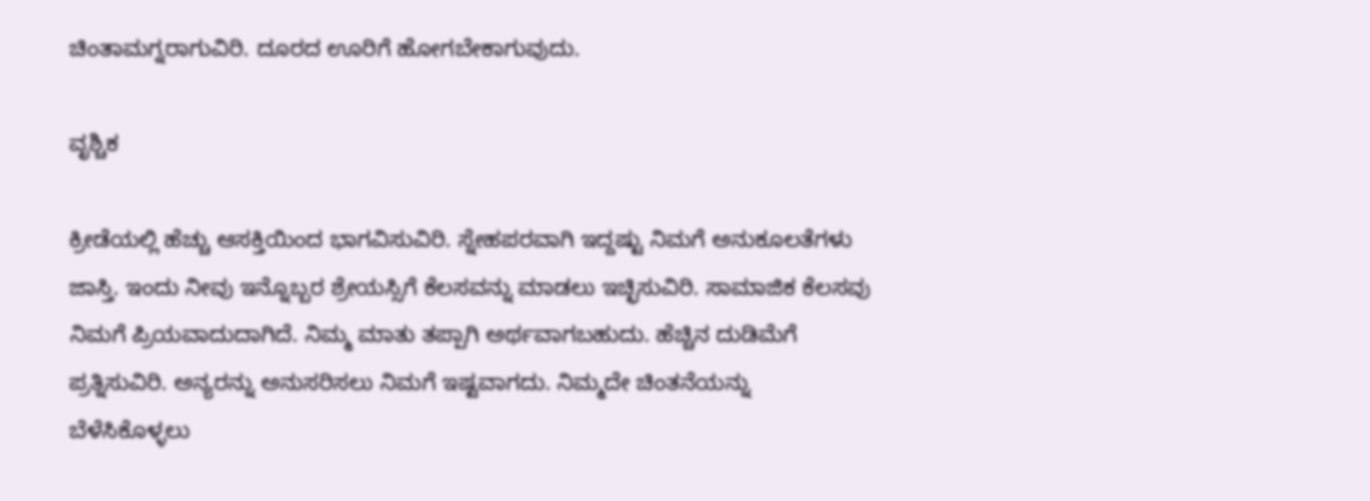ಚಿಂತಾಮಗ್ನರಾಗುವಿರಿ. ದೂರದ ಊರಿಗೆ ಹೋಗಬೇಕಾಗುವುದು.

ವೃಶ್ಚಿಕ

ಕ್ರೀಡೆಯಲ್ಲಿ ಹೆಚ್ಚು ಆಸಕ್ತಿಯಿಂದ ಭಾಗವಿಸುವಿರಿ. ಸ್ನೇಹಪರವಾಗಿ ಇದ್ದಷ್ಟು ನಿಮಗೆ ಅನುಕೂಲತೆಗಳು ಜಾಸ್ತಿ. ಇಂದು ನೀವು ಇನ್ನೊಬ್ಬರ ಶ್ರೇಯಸ್ಸಿಗೆ ಕೆಲಸವನ್ನು ಮಾಡಲು ಇಚ್ಛಿಸುವಿರಿ. ಸಾಮಾಜಿಕ ಕೆಲಸವು ನಿಮಗೆ ಪ್ರಿಯವಾದುದಾಗಿದೆ. ನಿಮ್ಮ ಮಾತು ತಪ್ಪಾಗಿ ಅರ್ಥವಾಗಬಹುದು. ಹೆಚ್ಚಿನ ದುಡಿಮೆಗೆ ಪ್ರತ್ನಿಸುವಿರಿ. ಅನ್ಯರನ್ನು ಅನುಸರಿಸಲು ನಿಮಗೆ ಇಷ್ಟವಾಗದು. ನಿಮ್ಮದೇ ಚಿಂತನೆಯನ್ನು ಬೆಳೆಸಿಕೊಳ್ಳಲು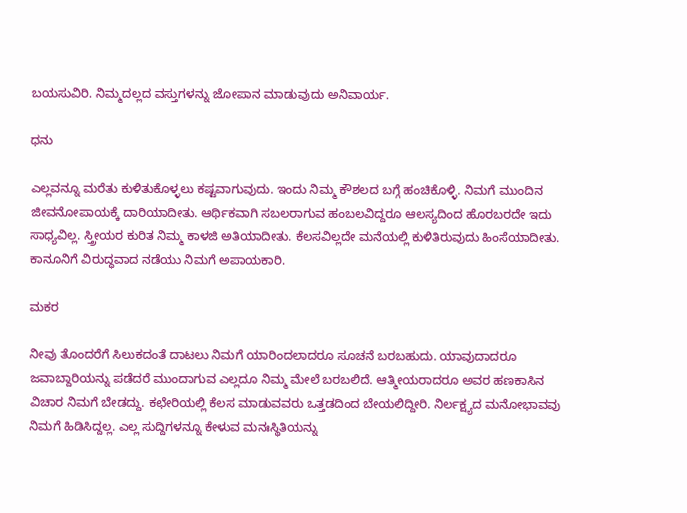ಬಯಸುವಿರಿ. ನಿಮ್ಮದಲ್ಲದ ವಸ್ತುಗಳನ್ನು ಜೋಪಾನ ಮಾಡುವುದು ಅನಿವಾರ್ಯ.

ಧನು

ಎಲ್ಲವನ್ನೂ ಮರೆತು ಕುಳಿತುಕೊಳ್ಳಲು ಕಷ್ಟವಾಗುವುದು. ಇಂದು ನಿಮ್ಮ ಕೌಶಲದ ಬಗ್ಗೆ ಹಂಚಿಕೊಳ್ಳಿ. ನಿಮಗೆ ಮುಂದಿನ ಜೀವನೋಪಾಯಕ್ಕೆ ದಾರಿಯಾದೀತು. ಆರ್ಥಿಕವಾಗಿ ಸಬಲರಾಗುವ ಹಂಬಲವಿದ್ದರೂ ಆಲಸ್ಯದಿಂದ ಹೊರಬರದೇ ಇದು ಸಾಧ್ಯವಿಲ್ಲ. ಸ್ತ್ರೀಯರ ಕುರಿತ ನಿಮ್ಮ ಕಾಳಜಿ ಅತಿಯಾದೀತು. ಕೆಲಸವಿಲ್ಲದೇ ಮನೆಯಲ್ಲಿ ಕುಳಿತಿರುವುದು ಹಿಂಸೆಯಾದೀತು. ಕಾನೂನಿಗೆ ವಿರುದ್ಧವಾದ ನಡೆಯು ನಿಮಗೆ ಅಪಾಯಕಾರಿ.

ಮಕರ

ನೀವು ತೊಂದರೆಗೆ ಸಿಲುಕದಂತೆ ದಾಟಲು ನಿಮಗೆ ಯಾರಿಂದಲಾದರೂ ಸೂಚನೆ ಬರಬಹುದು. ಯಾವುದಾದರೂ ಜವಾಬ್ದಾರಿಯನ್ನು ಪಡೆದರೆ ಮುಂದಾಗುವ ಎಲ್ಲದೂ ನಿಮ್ಮ ಮೇಲೆ ಬರಬಲಿದೆ. ಆತ್ಮೀಯರಾದರೂ ಅವರ ಹಣಕಾಸಿನ ವಿಚಾರ ನಿಮಗೆ ಬೇಡದ್ದು. ಕಛೇರಿಯಲ್ಲಿ ಕೆಲಸ ಮಾಡುವವರು ಒತ್ತಡದಿಂದ ಬೇಯಲಿದ್ದೀರಿ. ನಿರ್ಲಕ್ಷ್ಯದ‌ ಮನೋಭಾವವು ನಿಮಗೆ ಹಿಡಿಸಿದ್ದಲ್ಲ. ಎಲ್ಲ ಸುದ್ದಿಗಳನ್ನೂ ಕೇಳುವ ಮನಃಸ್ಥಿತಿಯನ್ನು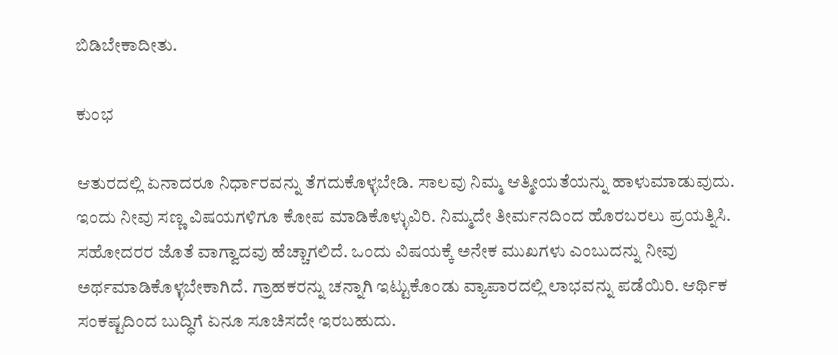ಬಿಡಿಬೇಕಾದೀತು.

ಕುಂಭ

ಆತುರದಲ್ಲಿ ಏನಾದರೂ ನಿರ್ಧಾರವನ್ನು ತೆಗದುಕೊಳ್ಳಬೇಡಿ. ಸಾಲವು ನಿಮ್ಮ ಆತ್ಮೀಯತೆಯನ್ನು ಹಾಳುಮಾಡುವುದು. ಇಂದು ನೀವು ಸಣ್ಣ ವಿಷಯಗಳಿಗೂ ಕೋಪ ಮಾಡಿಕೊಳ್ಳುವಿರಿ. ನಿಮ್ಮದೇ ತೀರ್ಮನದಿಂದ‌ ಹೊರಬರಲು ಪ್ರಯತ್ನಿಸಿ. ಸಹೋದರರ ಜೊತೆ ವಾಗ್ವಾದವು ಹೆಚ್ಚಾಗಲಿದೆ. ಒಂದು‌ ವಿಷಯಕ್ಕೆ ಅನೇಕ ಮುಖಗಳು ಎಂಬುದನ್ನು ನೀವು ಅರ್ಥಮಾಡಿಕೊಳ್ಳಬೇಕಾಗಿದೆ. ಗ್ರಾಹಕರನ್ನು ಚನ್ನಾಗಿ ಇಟ್ಟುಕೊಂಡು ವ್ಯಾಪಾರದಲ್ಲಿ ಲಾಭವನ್ನು ಪಡೆಯಿರಿ. ಆರ್ಥಿಕ ಸಂಕಷ್ಟದಿಂದ ಬುದ್ಧಿಗೆ ಏನೂ ಸೂಚಿಸದೇ ಇರಬಹುದು.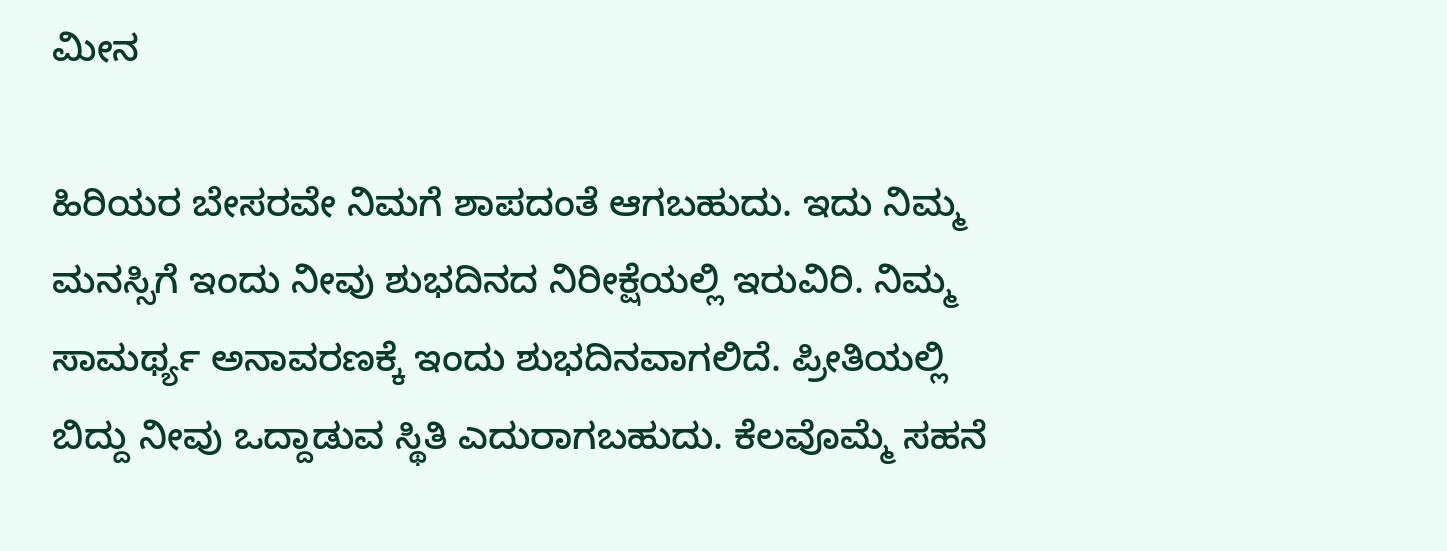ಮೀನ

ಹಿರಿಯರ ಬೇಸರವೇ ನಿಮಗೆ ಶಾಪದಂತೆ ಆಗಬಹುದು. ಇದು ನಿಮ್ಮ ಮನಸ್ಸಿಗೆ ಇಂದು‌ ನೀವು ಶುಭದಿನದ ನಿರೀಕ್ಷೆಯಲ್ಲಿ ಇರುವಿರಿ. ನಿಮ್ಮ ಸಾಮರ್ಥ್ಯ ಅನಾವರಣಕ್ಕೆ ಇಂದು ಶುಭದಿನವಾಗಲಿದೆ. ಪ್ರೀತಿಯಲ್ಲಿ ಬಿದ್ದು ನೀವು ಒದ್ದಾಡುವ ಸ್ಥಿತಿ ಎದುರಾಗಬಹುದು. ಕೆಲವೊಮ್ಮೆ ಸಹನೆ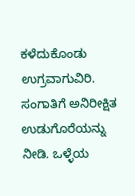ಕಳೆದುಕೊಂಡು ಉಗ್ರವಾಗುವಿರಿ. ಸಂಗಾತಿಗೆ ಅನಿರೀಕ್ಷಿತ ಉಡುಗೊರೆಯನ್ನು ನೀಡಿ. ಒಳ್ಳೆಯ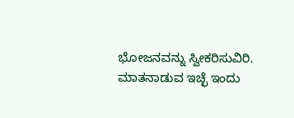ಭೋಜನವನ್ನು ಸ್ವೀಕರಿಸುವಿರಿ. ಮಾತನಾಡುವ ಇಚ್ಛೆ ಇಂದು‌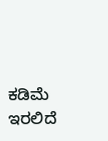ಕಡಿಮೆ ಇರಲಿದೆ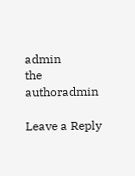admin
the authoradmin

Leave a Reply